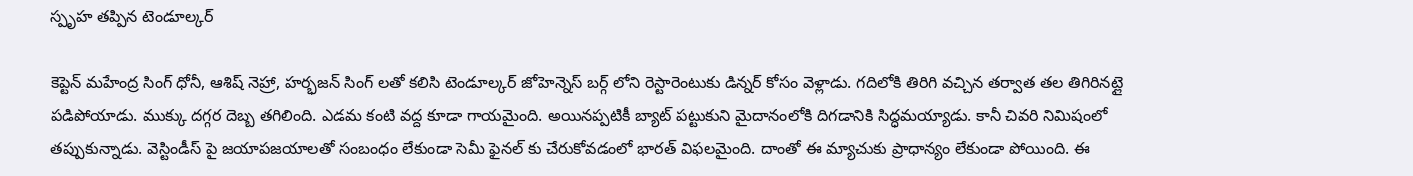స్పృహ తప్పిన టెండూల్కర్

కెప్టెన్ మహేంద్ర సింగ్ ధోనీ, ఆశిష్ నెహ్రా, హర్భజన్ సింగ్ లతో కలిసి టెండూల్కర్ జోహెన్నెస్ బర్గ్ లోని రెస్టారెంటుకు డిన్నర్ కోసం వెళ్లాడు. గదిలోకి తిరిగి వచ్చిన తర్వాత తల తిగిరినట్లై పడిపోయాడు. ముక్కు దగ్గర దెబ్బ తగిలింది. ఎడమ కంటి వద్ద కూడా గాయమైంది. అయినప్పటికీ బ్యాట్ పట్టుకుని మైదానంలోకి దిగడానికి సిద్ధమయ్యాడు. కానీ చివరి నిమిషంలో తప్పుకున్నాడు. వెస్టిండీస్ పై జయాపజయాలతో సంబంధం లేకుండా సెమీ ఫైనల్ కు చేరుకోవడంలో భారత్ విఫలమైంది. దాంతో ఈ మ్యాచుకు ప్రాధాన్యం లేకుండా పోయింది. ఈ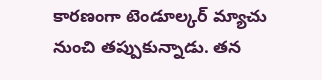కారణంగా టెండూల్కర్ మ్యాచు నుంచి తప్పుకున్నాడు. తన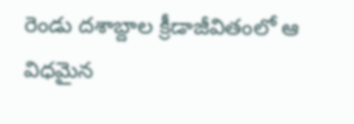రెండు దశాబ్దాల క్రీడాజీవితంలో ఆ విధమైన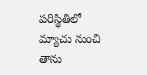పరిస్థితిలో మ్యాచు నుంచి తాను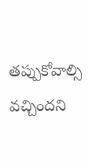తప్పుకోవాల్సి వచ్చిందని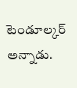టెండూల్కర్ అన్నాడు.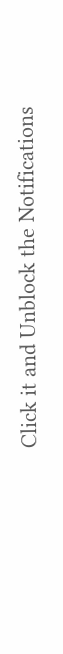Click it and Unblock the Notifications